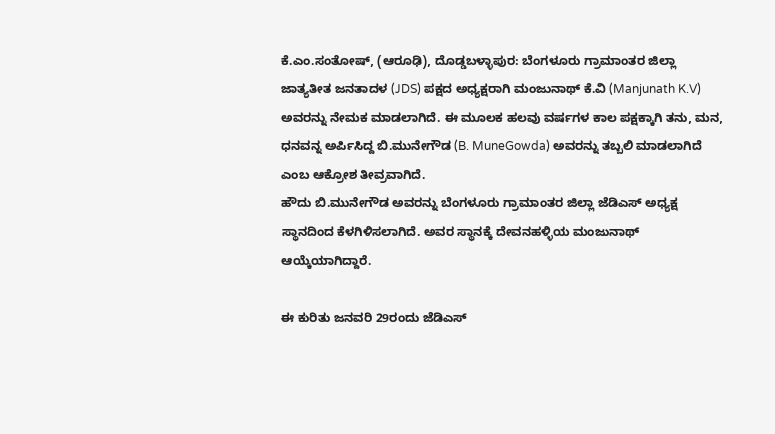ಕೆ.ಎಂ.ಸಂತೋಷ್, (ಆರೂಢಿ), ದೊಡ್ಡಬಳ್ಳಾಪುರ: ಬೆಂಗಳೂರು ಗ್ರಾಮಾಂತರ ಜಿಲ್ಲಾ ಜಾತ್ಯತೀತ ಜನತಾದಳ (JDS) ಪಕ್ಷದ ಅಧ್ಯಕ್ಷರಾಗಿ ಮಂಜುನಾಥ್ ಕೆ.ವಿ (Manjunath K.V) ಅವರನ್ನು ನೇಮಕ ಮಾಡಲಾಗಿದೆ. ಈ ಮೂಲಕ ಹಲವು ವರ್ಷಗಳ ಕಾಲ ಪಕ್ಷಕ್ಕಾಗಿ ತನು, ಮನ, ಧನವನ್ನ ಅರ್ಪಿಸಿದ್ದ ಬಿ.ಮುನೇಗೌಡ (B. MuneGowda) ಅವರನ್ನು ತಬ್ಬಲಿ ಮಾಡಲಾಗಿದೆ ಎಂಬ ಆಕ್ರೋಶ ತೀವ್ರವಾಗಿದೆ.
ಹೌದು ಬಿ.ಮುನೇಗೌಡ ಅವರನ್ನು ಬೆಂಗಳೂರು ಗ್ರಾಮಾಂತರ ಜಿಲ್ಲಾ ಜೆಡಿಎಸ್ ಅಧ್ಯಕ್ಷ ಸ್ಥಾನದಿಂದ ಕೆಳಗಿಳಿಸಲಾಗಿದೆ. ಅವರ ಸ್ಥಾನಕ್ಕೆ ದೇವನಹಳ್ಳಿಯ ಮಂಜುನಾಥ್ ಆಯ್ಕೆಯಾಗಿದ್ದಾರೆ.

ಈ ಕುರಿತು ಜನವರಿ 29ರಂದು ಜೆಡಿಎಸ್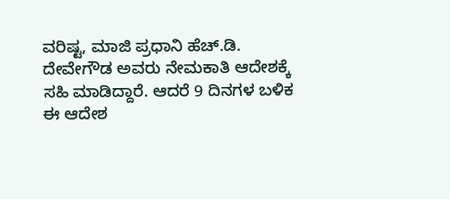ವರಿಷ್ಟ, ಮಾಜಿ ಪ್ರಧಾನಿ ಹೆಚ್.ಡಿ. ದೇವೇಗೌಡ ಅವರು ನೇಮಕಾತಿ ಆದೇಶಕ್ಕೆ ಸಹಿ ಮಾಡಿದ್ದಾರೆ. ಆದರೆ 9 ದಿನಗಳ ಬಳಿಕ ಈ ಆದೇಶ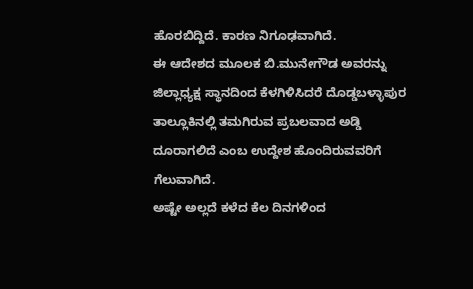ಹೊರಬಿದ್ದಿದೆ. ಕಾರಣ ನಿಗೂಢವಾಗಿದೆ.
ಈ ಆದೇಶದ ಮೂಲಕ ಬಿ.ಮುನೇಗೌಡ ಅವರನ್ನು ಜಿಲ್ಲಾಧ್ಯಕ್ಷ ಸ್ಥಾನದಿಂದ ಕೆಳಗಿಳಿಸಿದರೆ ದೊಡ್ಡಬಳ್ಳಾಪುರ ತಾಲ್ಲೂಕಿನಲ್ಲಿ ತಮಗಿರುವ ಪ್ರಬಲವಾದ ಅಡ್ಡಿ ದೂರಾಗಲಿದೆ ಎಂಬ ಉದ್ದೇಶ ಹೊಂದಿರುವವರಿಗೆ ಗೆಲುವಾಗಿದೆ.
ಅಷ್ಟೇ ಅಲ್ಲದೆ ಕಳೆದ ಕೆಲ ದಿನಗಳಿಂದ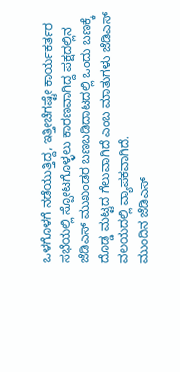ಒಳಗೊಳಗೆ ನಡೆಯುತ್ತಿದ್ದ, ಇತ್ತೀಚೆಗಷ್ಟೇ ಕಾರ್ಯಕರ್ತರ ಸಭೆಯಲ್ಲಿ ಸ್ಪೋಟಗೊಳ್ಳಲು ಕಾರಣವಾಗಿದ್ದ ಪಕ್ಷದಲ್ಲಿನ ಜೆಡಿಎಸ್ ಮುಖಂಡರ ಬಣಬಡಿದಾಟದಲ್ಲಿ ಒಂದು ಬಣಕ್ಕೆ ದೊಡ್ಡ ಮಟ್ಟದ ಗೆಲುವಾಗಿದೆ ಎಂಬ ಮಾತುಗಳು ಜೆಡಿಎಸ್ ವಲಯದಲ್ಲಿ ವ್ಯಾಪಕವಾಗಿದೆ.
ಮುಂದಿನ ಜೆಡಿಎಸ್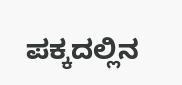ಪಕ್ಕದಲ್ಲಿನ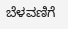ಬೆಳವಣಿಗೆ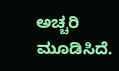ಅಚ್ಚರಿ ಮೂಡಿಸಿದೆ.